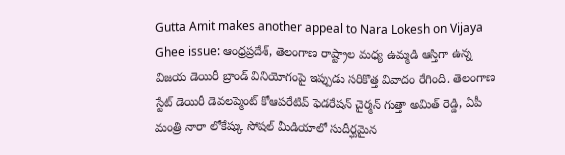Gutta Amit makes another appeal to Nara Lokesh on Vijaya Ghee issue: ఆంధ్రప్రదేశ్, తెలంగాణ రాష్ట్రాల మధ్య ఉమ్మడి ఆస్తిగా ఉన్న విజయ డెయిరీ బ్రాండ్ వినియోగంపై ఇప్పుడు సరికొత్త వివాదం రేగింది. తెలంగాణ స్టేట్ డెయిరీ డెవలప్మెంట్ కోఆపరేటివ్ ఫెడరేషన్ చైర్మన్ గుత్తా అమిత్ రెడ్డి, ఏపీ మంత్రి నారా లోకేష్కు సోషల్ మీడియాలో సుదీర్ఘమైన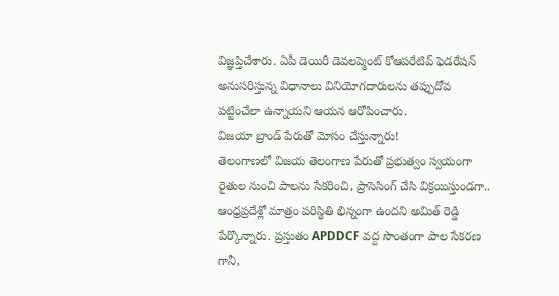విజ్ఞప్తిచేశారు. ఏపీ డెయిరీ డెవలప్మెంట్ కోఆపరేటివ్ ఫెడరేషన్ అనుసరిస్తున్న విధానాలు వినియోగదారులను తప్పుదోవ పట్టించేలా ఉన్నాయని ఆయన ఆరోపించారు.
విజయా బ్రాండ్ పేరుతో మోసం చేస్తున్నారు!
తెలంగాణలో విజయ తెలంగాణ పేరుతో ప్రభుత్వం స్వయంగా రైతుల నుంచి పాలను సేకరించి, ప్రాసెసింగ్ చేసి విక్రయిస్తుండగా.. ఆంధ్రప్రదేశ్లో మాత్రం పరిస్థితి భిన్నంగా ఉందని అమిత్ రెడ్డి పేర్కొన్నారు. ప్రస్తుతం APDDCF వద్ద సొంతంగా పాల సేకరణ గానీ,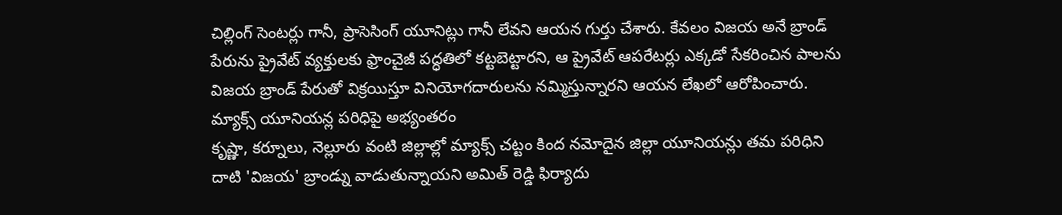చిల్లింగ్ సెంటర్లు గానీ, ప్రాసెసింగ్ యూనిట్లు గానీ లేవని ఆయన గుర్తు చేశారు. కేవలం విజయ అనే బ్రాండ్ పేరును ప్రైవేట్ వ్యక్తులకు ఫ్రాంచైజీ పద్ధతిలో కట్టబెట్టారని, ఆ ప్రైవేట్ ఆపరేటర్లు ఎక్కడో సేకరించిన పాలను విజయ బ్రాండ్ పేరుతో విక్రయిస్తూ వినియోగదారులను నమ్మిస్తున్నారని ఆయన లేఖలో ఆరోపించారు.
మ్యాక్స్ యూనియన్ల పరిధిపై అభ్యంతరం
కృష్ణా, కర్నూలు, నెల్లూరు వంటి జిల్లాల్లో మ్యాక్స్ చట్టం కింద నమోదైన జిల్లా యూనియన్లు తమ పరిధిని దాటి 'విజయ' బ్రాండ్ను వాడుతున్నాయని అమిత్ రెడ్డి ఫిర్యాదు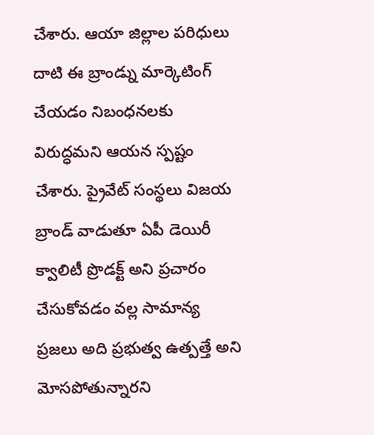చేశారు. ఆయా జిల్లాల పరిధులు దాటి ఈ బ్రాండ్ను మార్కెటింగ్ చేయడం నిబంధనలకు విరుద్ధమని ఆయన స్పష్టం చేశారు. ప్రైవేట్ సంస్థలు విజయ బ్రాండ్ వాడుతూ ఏపీ డెయిరీ క్వాలిటీ ప్రొడక్ట్ అని ప్రచారం చేసుకోవడం వల్ల సామాన్య ప్రజలు అది ప్రభుత్వ ఉత్పత్తే అని మోసపోతున్నారని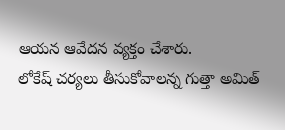ఆయన ఆవేదన వ్యక్తం చేశారు.
లోకేష్ చర్యలు తీసుకోవాలన్న గుత్తా అమిత్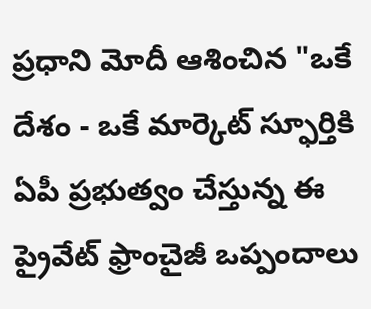ప్రధాని మోదీ ఆశించిన "ఒకే దేశం - ఒకే మార్కెట్ స్ఫూర్తికి ఏపీ ప్రభుత్వం చేస్తున్న ఈ ప్రైవేట్ ఫ్రాంచైజీ ఒప్పందాలు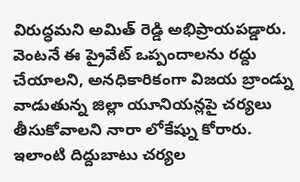విరుద్ధమని అమిత్ రెడ్డి అభిప్రాయపడ్డారు. వెంటనే ఈ ప్రైవేట్ ఒప్పందాలను రద్దు చేయాలని, అనధికారికంగా విజయ బ్రాండ్ను వాడుతున్న జిల్లా యూనియన్లపై చర్యలు తీసుకోవాలని నారా లోకేష్ను కోరారు. ఇలాంటి దిద్దుబాటు చర్యల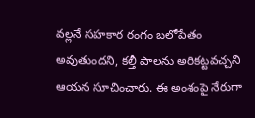వల్లనే సహకార రంగం బలోపేతం అవుతుందని, కల్తీ పాలను అరికట్టవచ్చని ఆయన సూచించారు. ఈ అంశంపై నేరుగా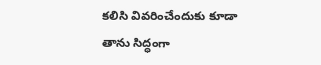కలిసి వివరించేందుకు కూడా తాను సిద్ధంగా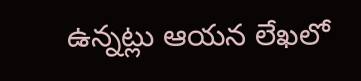ఉన్నట్లు ఆయన లేఖలో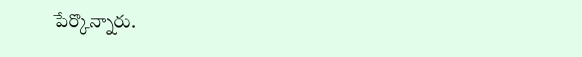పేర్కొన్నారు.